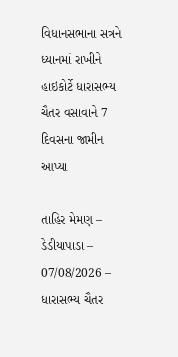વિધાનસભાના સત્રને ધ્યાનમાં રાખીને હાઇકોર્ટે ધારાસભ્ય ચૈતર વસાવાને 7 દિવસના જામીન આપ્યા

તાહિર મેમણ – ડેડીયાપાડા – 07/08/2026 – ધારાસભ્ય ચૈતર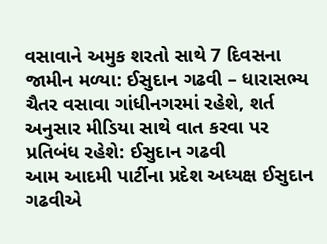વસાવાને અમુક શરતો સાથે 7 દિવસના જામીન મળ્યા: ઈસુદાન ગઢવી – ધારાસભ્ય ચૈતર વસાવા ગાંધીનગરમાં રહેશે, શર્ત અનુસાર મીડિયા સાથે વાત કરવા પર પ્રતિબંધ રહેશે: ઈસુદાન ગઢવી
આમ આદમી પાર્ટીના પ્રદેશ અધ્યક્ષ ઈસુદાન ગઢવીએ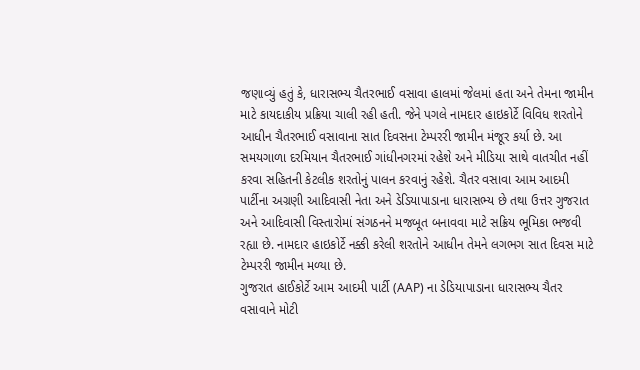જણાવ્યું હતું કે, ધારાસભ્ય ચૈતરભાઈ વસાવા હાલમાં જેલમાં હતા અને તેમના જામીન માટે કાયદાકીય પ્રક્રિયા ચાલી રહી હતી. જેને પગલે નામદાર હાઇકોર્ટે વિવિધ શરતોને આધીન ચૈતરભાઈ વસાવાના સાત દિવસના ટેમ્પરરી જામીન મંજૂર કર્યા છે. આ સમયગાળા દરમિયાન ચૈતરભાઈ ગાંધીનગરમાં રહેશે અને મીડિયા સાથે વાતચીત નહીં કરવા સહિતની કેટલીક શરતોનું પાલન કરવાનું રહેશે. ચૈતર વસાવા આમ આદમી પાર્ટીના અગ્રણી આદિવાસી નેતા અને ડેડિયાપાડાના ધારાસભ્ય છે તથા ઉત્તર ગુજરાત અને આદિવાસી વિસ્તારોમાં સંગઠનને મજબૂત બનાવવા માટે સક્રિય ભૂમિકા ભજવી રહ્યા છે. નામદાર હાઇકોર્ટે નક્કી કરેલી શરતોને આધીન તેમને લગભગ સાત દિવસ માટે ટેમ્પરરી જામીન મળ્યા છે.
ગુજરાત હાઈકોર્ટે આમ આદમી પાર્ટી (AAP) ના ડેડિયાપાડાના ધારાસભ્ય ચૈતર વસાવાને મોટી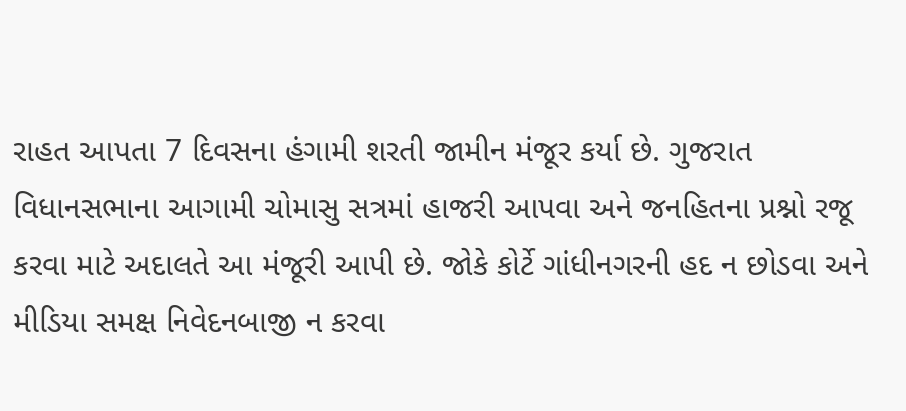રાહત આપતા 7 દિવસના હંગામી શરતી જામીન મંજૂર કર્યા છે. ગુજરાત વિધાનસભાના આગામી ચોમાસુ સત્રમાં હાજરી આપવા અને જનહિતના પ્રશ્નો રજૂ કરવા માટે અદાલતે આ મંજૂરી આપી છે. જોકે કોર્ટે ગાંધીનગરની હદ ન છોડવા અને મીડિયા સમક્ષ નિવેદનબાજી ન કરવા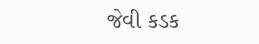જેવી કડક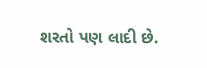શરતો પણ લાદી છે.